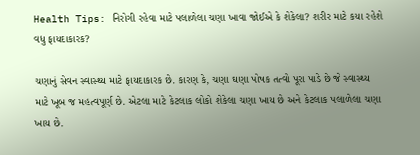Health Tips: નિરોગી રહેવા માટે પલાળેલા ચણા ખાવા જોઈએ કે શેકેલા? શરીર માટે કયા રહેશે વધુ ફાયદાકારક?

ચણાનું સેવન સ્વાસ્થ્ય માટે ફાયદાકારક છે. કારણ કે, ચણા ઘણા પોષક તત્વો પૂરા પાડે છે જે સ્વાસ્થ્ય માટે ખૂબ જ મહત્વપૂર્ણ છે. એટલા માટે કેટલાક લોકો શેકેલા ચણા ખાય છે અને કેટલાક પલાળેલા ચણા ખાય છે.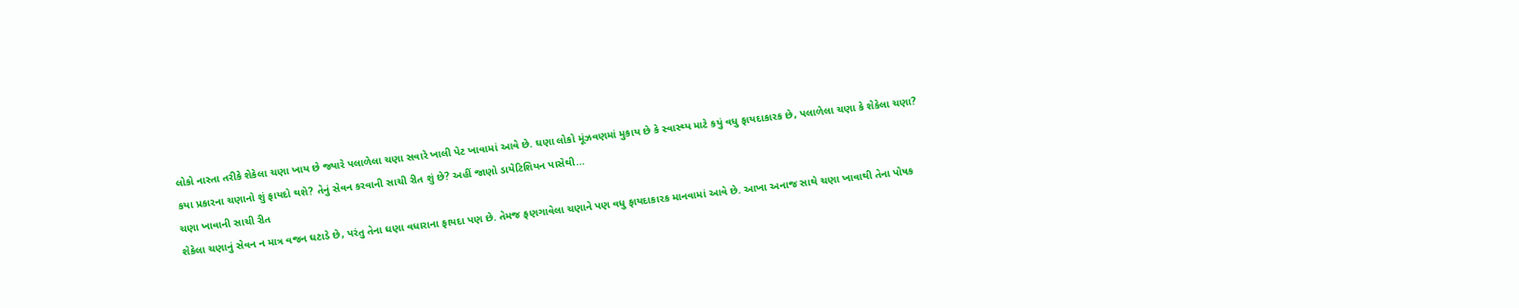લોકો નાસ્તા તરીકે શેકેલા ચણા ખાય છે જ્યારે પલાળેલા ચણા સવારે ખાલી પેટ ખાવામાં આવે છે. ઘણા લોકો મૂંઝવણમાં મુકાય છે કે સ્વાસ્થ્ય માટે કયું વધુ ફાયદાકારક છે, પલાળેલા ચણા કે શેકેલા ચણા? કયા પ્રકારના ચણાનો શું ફાયદો થશે? તેનું સેવન કરવાની સાચી રીત શું છે? અહીં જાણો ડાયેટિશિયન પાસેથી...
ચણા ખાવાની સાચી રીત
શેકેલા ચણાનું સેવન ન માત્ર વજન ઘટાડે છે, પરંતુ તેના ઘણા વધારાના ફાયદા પણ છે. તેમજ ફણગાવેલા ચણાને પણ વધુ ફાયદાકારક માનવામાં આવે છે. આખા અનાજ સાથે ચણા ખાવાથી તેના પોષક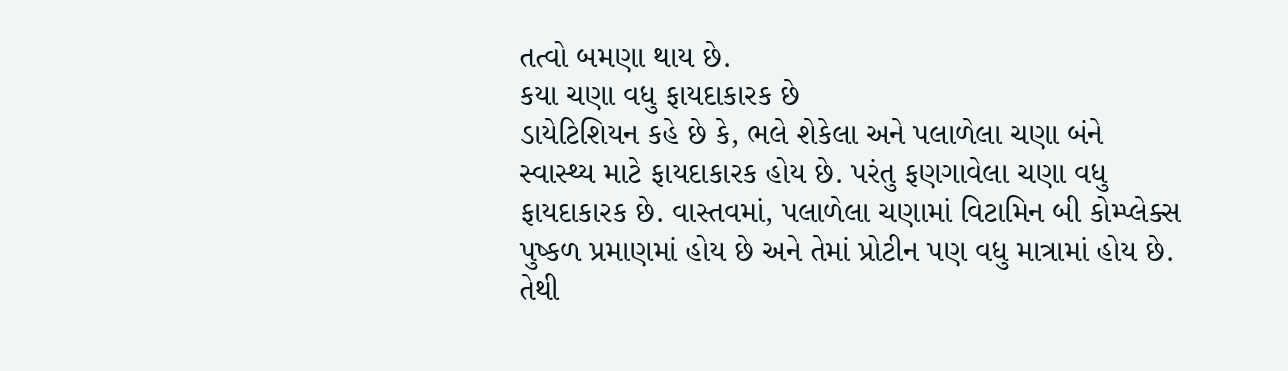તત્વો બમણા થાય છે.
કયા ચણા વધુ ફાયદાકારક છે
ડાયેટિશિયન કહે છે કે, ભલે શેકેલા અને પલાળેલા ચણા બંને સ્વાસ્થ્ય માટે ફાયદાકારક હોય છે. પરંતુ ફણગાવેલા ચણા વધુ ફાયદાકારક છે. વાસ્તવમાં, પલાળેલા ચણામાં વિટામિન બી કોમ્પ્લેક્સ પુષ્કળ પ્રમાણમાં હોય છે અને તેમાં પ્રોટીન પણ વધુ માત્રામાં હોય છે. તેથી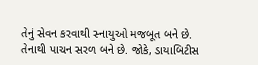તેનું સેવન કરવાથી સ્નાયુઓ મજબૂત બને છે. તેનાથી પાચન સરળ બને છે. જોકે, ડાયાબિટીસ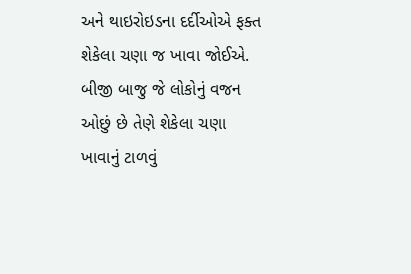અને થાઇરોઇડના દર્દીઓએ ફક્ત શેકેલા ચણા જ ખાવા જોઈએ. બીજી બાજુ જે લોકોનું વજન ઓછું છે તેણે શેકેલા ચણા ખાવાનું ટાળવું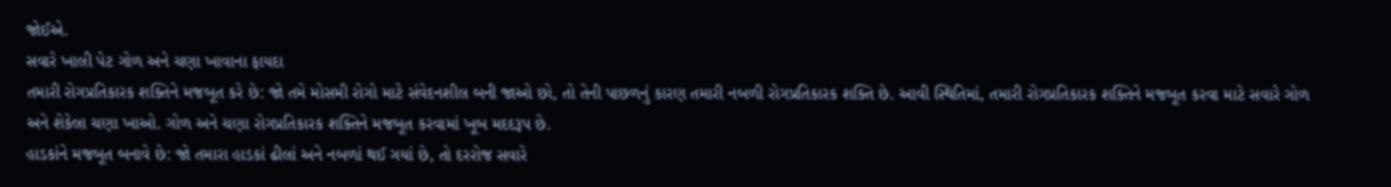જોઈએ.
સવારે ખાલી પેટ ગોળ અને ચણા ખાવાના ફાયદા
તમારી રોગપ્રતિકારક શક્તિને મજબૂત કરે છે: જો તમે મોસમી રોગો માટે સંવેદનશીલ બની જાઓ છો, તો તેની પાછળનું કારણ તમારી નબળી રોગપ્રતિકારક શક્તિ છે. આવી સ્થિતિમાં, તમારી રોગપ્રતિકારક શક્તિને મજબૂત કરવા માટે સવારે ગોળ અને શેકેલા ચણા ખાઓ. ગોળ અને ચણા રોગપ્રતિકારક શક્તિને મજબૂત કરવામાં ખૂબ મદદરૂપ છે.
હાડકાંને મજબૂત બનાવે છે: જો તમારા હાડકાં ઢીલાં અને નબળાં થઈ ગયાં છે, તો દરરોજ સવારે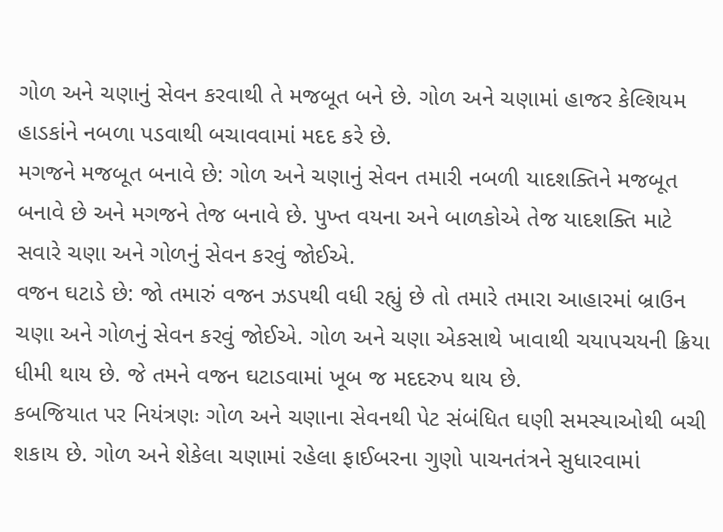ગોળ અને ચણાનું સેવન કરવાથી તે મજબૂત બને છે. ગોળ અને ચણામાં હાજર કેલ્શિયમ હાડકાંને નબળા પડવાથી બચાવવામાં મદદ કરે છે.
મગજને મજબૂત બનાવે છે: ગોળ અને ચણાનું સેવન તમારી નબળી યાદશક્તિને મજબૂત બનાવે છે અને મગજને તેજ બનાવે છે. પુખ્ત વયના અને બાળકોએ તેજ યાદશક્તિ માટે સવારે ચણા અને ગોળનું સેવન કરવું જોઈએ.
વજન ઘટાડે છે: જો તમારું વજન ઝડપથી વધી રહ્યું છે તો તમારે તમારા આહારમાં બ્રાઉન ચણા અને ગોળનું સેવન કરવું જોઈએ. ગોળ અને ચણા એકસાથે ખાવાથી ચયાપચયની ક્રિયા ધીમી થાય છે. જે તમને વજન ઘટાડવામાં ખૂબ જ મદદરુપ થાય છે.
કબજિયાત પર નિયંત્રણઃ ગોળ અને ચણાના સેવનથી પેટ સંબંધિત ઘણી સમસ્યાઓથી બચી શકાય છે. ગોળ અને શેકેલા ચણામાં રહેલા ફાઈબરના ગુણો પાચનતંત્રને સુધારવામાં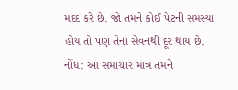મદદ કરે છે. જો તમને કોઈ પેટની સમસ્યા હોય તો પણ તેના સેવનથી દૂર થાય છે.
નોંધ: આ સમાચાર માત્ર તમને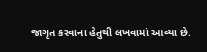જાગૃત કરવાના હેતુથી લખવામાં આવ્યા છે.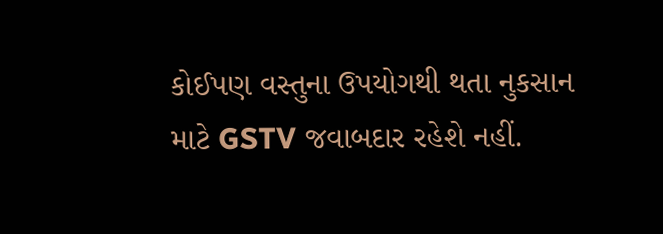કોઈપણ વસ્તુના ઉપયોગથી થતા નુકસાન માટે GSTV જવાબદાર રહેશે નહીં.